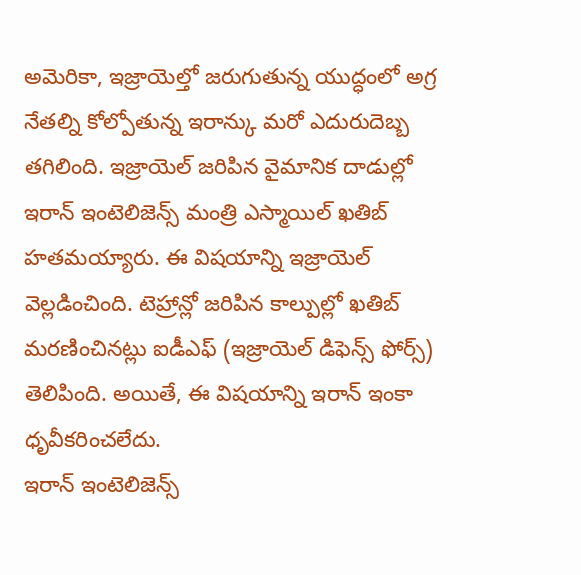అమెరికా, ఇజ్రాయెల్తో జరుగుతున్న యుద్ధంలో అగ్ర నేతల్ని కోల్పోతున్న ఇరాన్కు మరో ఎదురుదెబ్బ తగిలింది. ఇజ్రాయెల్ జరిపిన వైమానిక దాడుల్లో ఇరాన్ ఇంటెలిజెన్స్ మంత్రి ఎస్మాయిల్ ఖతిబ్ హతమయ్యారు. ఈ విషయాన్ని ఇజ్రాయెల్ వెల్లడించింది. టెహ్రాన్లో జరిపిన కాల్పుల్లో ఖతిబ్ మరణించినట్లు ఐడీఎఫ్ (ఇజ్రాయెల్ డిఫెన్స్ ఫోర్స్) తెలిపింది. అయితే, ఈ విషయాన్ని ఇరాన్ ఇంకా ధృవీకరించలేదు.
ఇరాన్ ఇంటెలిజెన్స్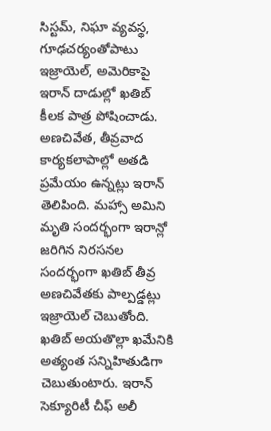సిస్టమ్, నిఘా వ్యవస్థ, గూఢచర్యంతోపాటు ఇజ్రాయెల్, అమెరికాపై ఇరాన్ దాడుల్లో ఖతిబ్ కీలక పాత్ర పోషించాడు. అణచివేత, తీవ్రవాద కార్యకలాపాల్లో అతడి ప్రమేయం ఉన్నట్లు ఇరాన్ తెలిపింది. మహ్సా అమిని మృతి సందర్భంగా ఇరాన్లో జరిగిన నిరసనల సందర్భంగా ఖతిబ్ తీవ్ర అణచివేతకు పాల్పడ్డట్లు ఇజ్రాయెల్ చెబుతోంది. ఖతిబ్ అయతొల్లా ఖమేనికి అత్యంత సన్నిహితుడిగా చెబుతుంటారు. ఇరాన్ సెక్యూరిటీ చీఫ్ అలీ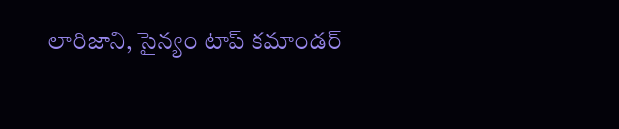లారిజాని, సైన్యం టాప్ కమాండర్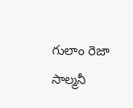గులాం రెజా సాల్మనీ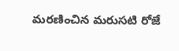మరణించిన మరుసటి రోజే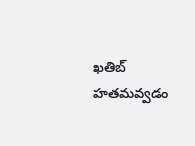ఖతిబ్ హతమవ్వడం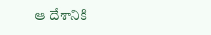ఆ దేశానికి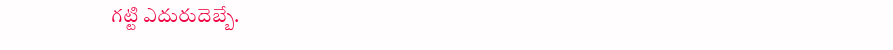గట్టి ఎదురుదెబ్బే.